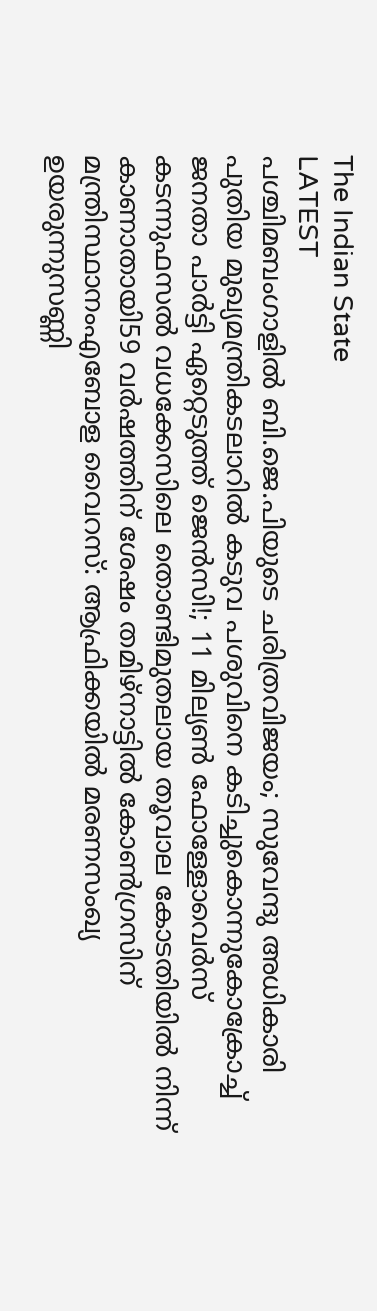The Indian State
LATEST
പശ്ചിമബംഗാളിൽ ബി.ജെ.പിയുടെ ചരിത്രവിജയം; സുവേന്ദു അധികാരി പുതിയ മുഖ്യമന്ത്രികടലാറിൽ കടുവ പശുവിനെ കടിച്ചുകൊന്നുകോക്രോച്ച് ജനതാ പാര്‍ട്ടി ഏറ്റെടുത്ത് ജെന്‍സി!; 11 മില്യൺ ഫോള്ളോവെർസ് കടന്നുഫസല്‍ വധക്കേസിലെ തൊണ്ടിമുതലായ തൂവാല കോടതിയില്‍ നിന്ന് കാണാതായി59 വർഷത്തിന് ശേഷം തമിഴ്നാട്ടിൽ കോൺഗ്രസിന് മന്ത്രിസ്ഥാനംഎബോള വൈറസ്: ആഫ്രിക്കയിൽ മരണസംഖ്യ ഉയരുന്നുസണ്ണി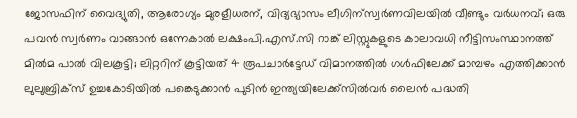ജോസഫിന് വൈദ്യുതി, ആരോഗ്യം മുരളീധരന്, വിദ്യഭ്യാസം ലീഗിന്സ്വർണവിലയിൽ വീണ്ടും വർധനവ്; ഒരു പവൻ സ്വർണം വാങ്ങാൻ ഒന്നേകാൽ ലക്ഷംപി.എസ്.സി റാങ്ക് ലിസ്റ്റുകളുടെ കാലാവധി നീട്ടിസംസ്ഥാനത്ത് മിൽമ പാൽ വിലകൂട്ടി; ലിറ്ററിന് കൂട്ടിയത് 4 രൂപചാർട്ടേഡ് വിമാനത്തില്‍ ഗള്‍ഫിലേക്ക് മാമ്പഴം എത്തിക്കാന്‍ ലുലുബ്രിക്‌സ് ഉച്ചകോടിയിൽ പങ്കെടുക്കാൻ പുടിൻ ഇന്ത്യയിലേക്ക്സില്‍വര്‍ ലൈന്‍ പദ്ധതി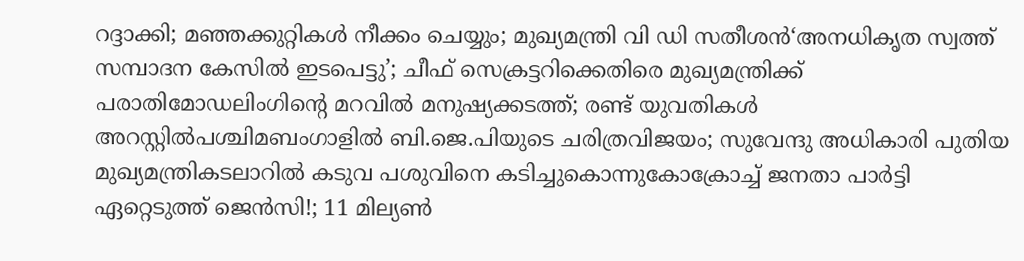റദ്ദാക്കി; മഞ്ഞക്കുറ്റികള്‍ നീക്കം ചെയ്യും; മുഖ്യമന്ത്രി വി ഡി സതീശൻ‘അനധികൃത സ്വത്ത് സമ്പാദന കേസിൽ ഇടപെട്ടു’; ചീഫ് സെക്രട്ടറിക്കെതിരെ മുഖ്യമന്ത്രിക്ക് പരാതിമോഡലിംഗിന്റെ മറവിൽ മനുഷ്യക്കടത്ത്; രണ്ട് യുവതികൾ അറസ്റ്റിൽപശ്ചിമബംഗാളിൽ ബി.ജെ.പിയുടെ ചരിത്രവിജയം; സുവേന്ദു അധികാരി പുതിയ മുഖ്യമന്ത്രികടലാറിൽ കടുവ പശുവിനെ കടിച്ചുകൊന്നുകോക്രോച്ച് ജനതാ പാര്‍ട്ടി ഏറ്റെടുത്ത് ജെന്‍സി!; 11 മില്യൺ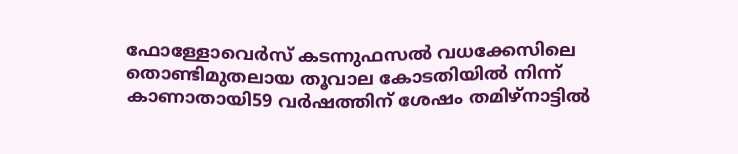ഫോള്ളോവെർസ് കടന്നുഫസല്‍ വധക്കേസിലെ തൊണ്ടിമുതലായ തൂവാല കോടതിയില്‍ നിന്ന് കാണാതായി59 വർഷത്തിന് ശേഷം തമിഴ്നാട്ടിൽ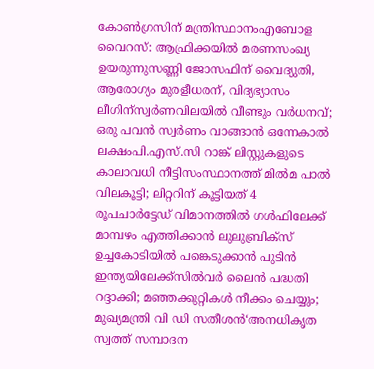കോൺഗ്രസിന് മന്ത്രിസ്ഥാനംഎബോള വൈറസ്: ആഫ്രിക്കയിൽ മരണസംഖ്യ ഉയരുന്നുസണ്ണി ജോസഫിന് വൈദ്യുതി, ആരോഗ്യം മുരളീധരന്, വിദ്യഭ്യാസം ലീഗിന്സ്വർണവിലയിൽ വീണ്ടും വർധനവ്; ഒരു പവൻ സ്വർണം വാങ്ങാൻ ഒന്നേകാൽ ലക്ഷംപി.എസ്.സി റാങ്ക് ലിസ്റ്റുകളുടെ കാലാവധി നീട്ടിസംസ്ഥാനത്ത് മിൽമ പാൽ വിലകൂട്ടി; ലിറ്ററിന് കൂട്ടിയത് 4 രൂപചാർട്ടേഡ് വിമാനത്തില്‍ ഗള്‍ഫിലേക്ക് മാമ്പഴം എത്തിക്കാന്‍ ലുലുബ്രിക്‌സ് ഉച്ചകോടിയിൽ പങ്കെടുക്കാൻ പുടിൻ ഇന്ത്യയിലേക്ക്സില്‍വര്‍ ലൈന്‍ പദ്ധതി റദ്ദാക്കി; മഞ്ഞക്കുറ്റികള്‍ നീക്കം ചെയ്യും; മുഖ്യമന്ത്രി വി ഡി സതീശൻ‘അനധികൃത സ്വത്ത് സമ്പാദന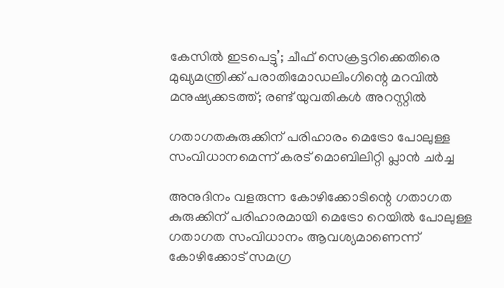കേസിൽ ഇടപെട്ടു’; ചീഫ് സെക്രട്ടറിക്കെതിരെ മുഖ്യമന്ത്രിക്ക് പരാതിമോഡലിംഗിന്റെ മറവിൽ മനുഷ്യക്കടത്ത്; രണ്ട് യുവതികൾ അറസ്റ്റിൽ

ഗതാഗതകുരുക്കിന് പരിഹാരം മെട്രോ പോലുള്ള സംവിധാനമെന്ന് കരട് മൊബിലിറ്റി പ്ലാന്‍ ചര്‍ച്ച

അനുദിനം വളരുന്ന കോഴിക്കോടിന്റെ ഗതാഗത കുരുക്കിന് പരിഹാരമായി മെട്രോ റെയില്‍ പോലുള്ള ഗതാഗത സംവിധാനം ആവശ്യമാണെന്ന് കോഴിക്കോട് സമഗ്ര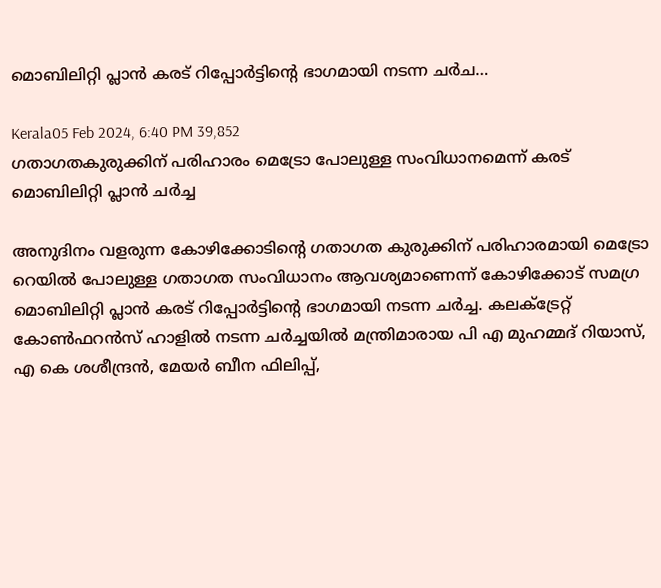മൊബിലിറ്റി പ്ലാൻ കരട് റിപ്പോർട്ടിന്റെ ഭാഗമായി നടന്ന ചര്‍ച…

Kerala05 Feb 2024, 6:40 PM 39,852
ഗതാഗതകുരുക്കിന് പരിഹാരം മെട്രോ പോലുള്ള സംവിധാനമെന്ന് കരട് മൊബിലിറ്റി പ്ലാന്‍ ചര്‍ച്ച

അനുദിനം വളരുന്ന കോഴിക്കോടിന്റെ ഗതാഗത കുരുക്കിന് പരിഹാരമായി മെട്രോ റെയില്‍ പോലുള്ള ഗതാഗത സംവിധാനം ആവശ്യമാണെന്ന് കോഴിക്കോട് സമഗ്ര മൊബിലിറ്റി പ്ലാൻ കരട് റിപ്പോർട്ടിന്റെ ഭാഗമായി നടന്ന ചര്‍ച്ച. കലക്ട്രേറ്റ് കോണ്‍ഫറന്‍സ് ഹാളില്‍ നടന്ന ചര്‍ച്ചയില്‍ മന്ത്രിമാരായ പി എ മുഹമ്മദ് റിയാസ്, എ കെ ശശീന്ദ്രന്‍, മേയര്‍ ബീന ഫിലിപ്പ്,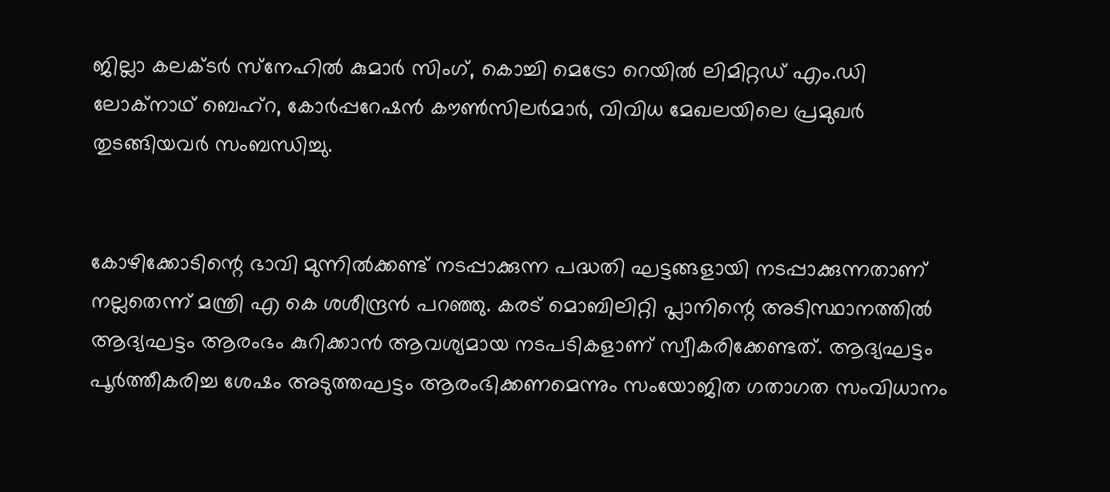ജില്ലാ കലക്ടര്‍ സ്‌നേഹില്‍ കുമാര്‍ സിംഗ്, കൊച്ചി മെട്രോ റെയില്‍ ലിമിറ്റഡ് എം.ഡി ലോക്‌നാഥ് ബെഹ്‌റ, കോര്‍പ്പറേഷന്‍ കൗണ്‍സിലര്‍മാര്‍, വിവിധ മേഖലയിലെ പ്രമുഖര്‍ തുടങ്ങിയവര്‍ സംബന്ധിച്ചു.


കോഴിക്കോടിന്റെ ഭാവി മുന്നില്‍ക്കണ്ട് നടപ്പാക്കുന്ന പദ്ധതി ഘട്ടങ്ങളായി നടപ്പാക്കുന്നതാണ് നല്ലതെന്ന് മന്ത്രി എ കെ ശശീന്ദ്രന്‍ പറഞ്ഞു. കരട് മൊബിലിറ്റി പ്ലാനിന്റെ അടിസ്ഥാനത്തില്‍ ആദ്യഘട്ടം ആരംഭം കുറിക്കാന്‍ ആവശ്യമായ നടപടികളാണ് സ്വീകരിക്കേണ്ടത്. ആദ്യഘട്ടം പൂര്‍ത്തീകരിച്ച ശേഷം അടുത്തഘട്ടം ആരംഭിക്കണമെന്നും സംയോജിത ഗതാഗത സംവിധാനം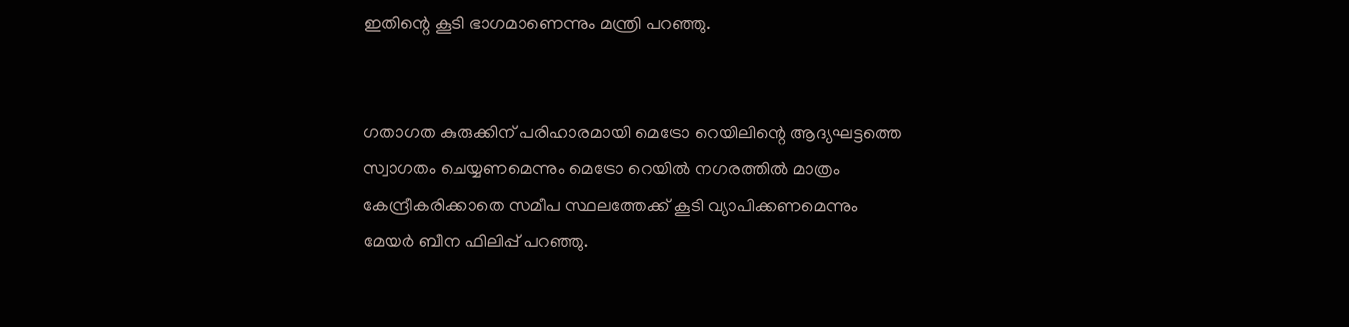ഇതിന്റെ കൂടി ഭാഗമാണെന്നും മന്ത്രി പറഞ്ഞു.


ഗതാഗത കുരുക്കിന് പരിഹാരമായി മെട്രോ റെയിലിന്റെ ആദ്യഘട്ടത്തെ സ്വാഗതം ചെയ്യണമെന്നും മെട്രോ റെയില്‍ നഗരത്തില്‍ മാത്രം കേന്ദ്രീകരിക്കാതെ സമീപ സ്ഥലത്തേക്ക് കൂടി വ്യാപിക്കണമെന്നും മേയര്‍ ബീന ഫിലിപ്പ് പറഞ്ഞു.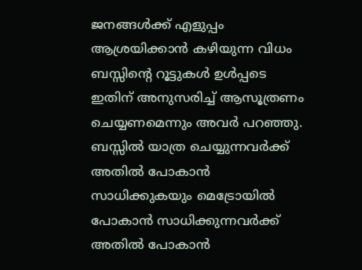ജനങ്ങള്‍ക്ക് എളുപ്പം ആശ്രയിക്കാന്‍ കഴിയുന്ന വിധം ബസ്സിന്റെ റൂട്ടുകള്‍ ഉള്‍പ്പടെ ഇതിന് അനുസരിച്ച് ആസൂത്രണം ചെയ്യണമെന്നും അവര്‍ പറഞ്ഞു. ബസ്സില്‍ യാത്ര ചെയ്യുന്നവര്‍ക്ക് അതില്‍ പോകാന്‍ സാധിക്കുകയും മെട്രോയില്‍ പോകാന്‍ സാധിക്കുന്നവര്‍ക്ക് അതില്‍ പോകാന്‍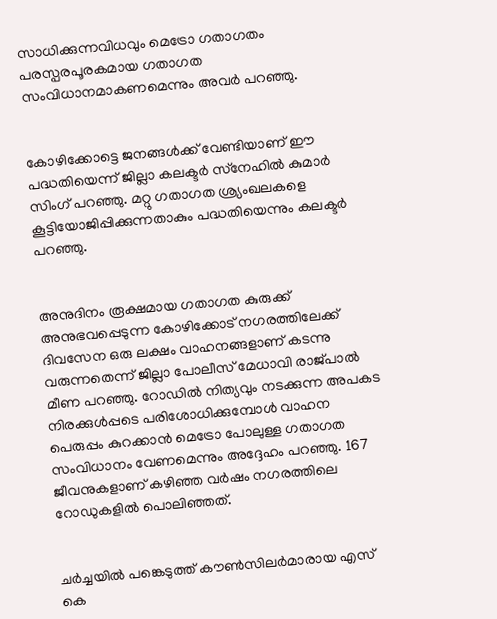സാധിക്കുന്നവിധവും മെട്രോ ഗതാഗതം പരസ്പരപൂരകമായ ഗതാഗത സംവിധാനമാകണമെന്നും അവര്‍ പറഞ്ഞു.


കോഴിക്കോട്ടെ ജനങ്ങള്‍ക്ക് വേണ്ടിയാണ് ഈ പദ്ധതിയെന്ന് ജില്ലാ കലക്ടര്‍ സ്‌നേഹില്‍ കുമാര്‍ സിംഗ് പറഞ്ഞു. മറ്റു ഗതാഗത ശ്ര്യംഖലകളെ കൂട്ടിയോജിപ്പിക്കുന്നതാകും പദ്ധതിയെന്നും കലക്ടര്‍ പറഞ്ഞു.


അനുദിനം രൂക്ഷമായ ഗതാഗത കുരുക്ക് അനുഭവപ്പെടുന്ന കോഴിക്കോട് നഗരത്തിലേക്ക് ദിവസേന ഒരു ലക്ഷം വാഹനങ്ങളാണ് കടന്നു വരുന്നതെന്ന് ജില്ലാ പോലീസ് മേധാവി രാജ്പാല്‍ മീണ പറഞ്ഞു. റോഡില്‍ നിത്യവും നടക്കുന്ന അപകട നിരക്കുള്‍പ്പടെ പരിശോധിക്കുമ്പോള്‍ വാഹന പെരുപ്പം കുറക്കാന്‍ മെട്രോ പോലുള്ള ഗതാഗത സംവിധാനം വേണമെന്നും അദ്ദേഹം പറഞ്ഞു. 167 ജീവനുകളാണ് കഴിഞ്ഞ വർഷം നഗരത്തിലെ റോഡുകളിൽ പൊലിഞ്ഞത്.


ചര്‍ച്ചയില്‍ പങ്കെടുത്ത് കൗണ്‍സിലര്‍മാരായ എസ് കെ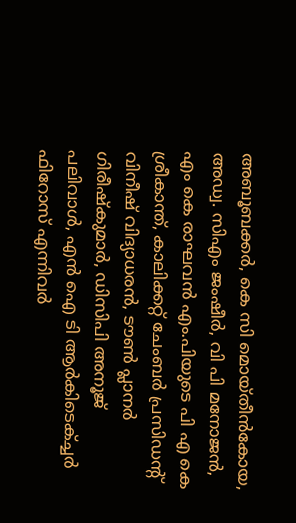അബൂബക്കര്‍, കെ സി മൊയ്തീന്‍കോയ, അഡ്വ. സിഎം ജംഷീര്‍, വി പി മനോജന്‍, എം കെ രാഘവന്‍ എം.പിയുടെ പി എ കെ ശ്രീകാന്ത്, കാലിക്കറ്റ് ചേംബര്‍ പ്രസിഡന്റ് വിനീഷ് വിദ്യാധരന്‍, ടൗണ്‍ പ്ലാനര്‍ ഗിരീഷ്‌കുമാര്‍, ഡിസിപി അനൂജ് പലിവാള്‍, എന്‍ ഐ ടി ആര്‍കിടെക്ച്ചര്‍ ഫിറോസ് എന്നിവര്‍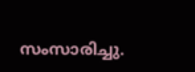സംസാരിച്ചു.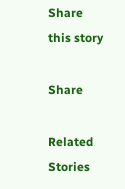Share this story

Share

Related Stories